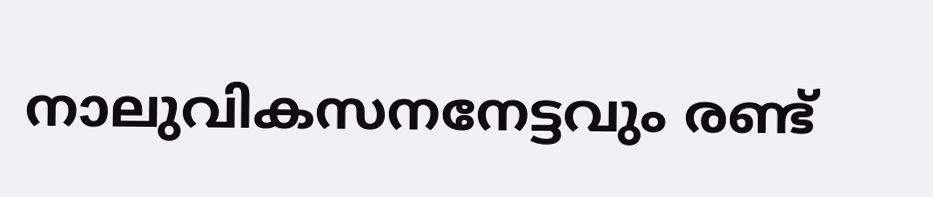നാലുവികസനനേട്ടവും രണ്ട്‌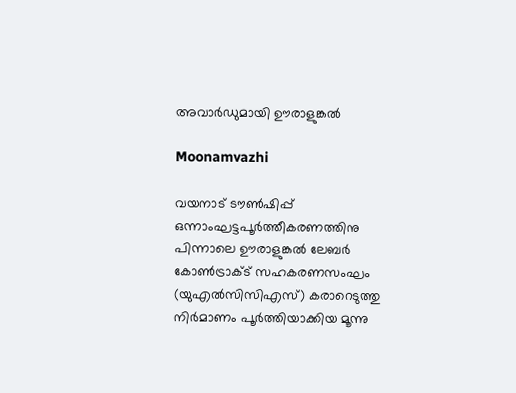അവാര്‍ഡുമായി ഊരാളുങ്കല്‍

Moonamvazhi

വയനാട്‌ ടൗണ്‍ഷിപ്പ്‌ ഒന്നാംഘട്ടപൂര്‍ത്തീകരണത്തിനു പിന്നാലെ ഊരാളുങ്കല്‍ ലേബര്‍ കോണ്‍ട്രാക്ട്‌ സഹകരണസംഘം (യുഎല്‍സിസിഎസ്‌) കരാറെടുത്തു നിര്‍മാണം പൂര്‍ത്തിയാക്കിയ മൂന്നു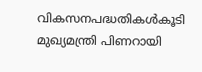വികസനപദ്ധതികള്‍കൂടി മുഖ്യമന്ത്രി പിണറായി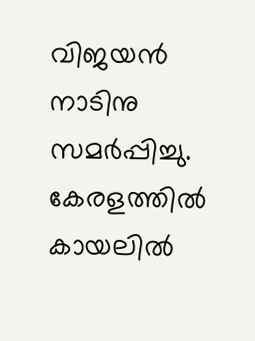വിജയന്‍ നാടിനു സമര്‍പ്പിച്ചു. കേരളത്തില്‍ കായലില്‍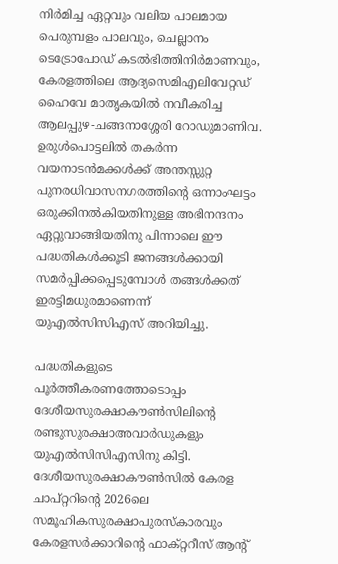നിര്‍മിച്ച ഏറ്റവും വലിയ പാലമായ പെരുമ്പളം പാലവും, ചെല്ലാനം ടെട്രോപോഡ്‌ കടല്‍ഭിത്തിനിര്‍മാണവും, കേരളത്തിലെ ആദ്യസെമിഎലിവേറ്റഡ്‌ ഹൈവേ മാതൃകയില്‍ നവീകരിച്ച ആലപ്പുഴ-ചങ്ങനാശ്ശേരി റോഡുമാണിവ. ഉരുള്‍പൊട്ടലില്‍ തകര്‍ന്ന വയനാടന്‍മക്കള്‍ക്ക്‌ അന്തസ്സുറ്റ പുനരധിവാസനഗരത്തിന്റെ ഒന്നാംഘട്ടം ഒരുക്കിനല്‍കിയതിനുള്ള അഭിനന്ദനം ഏറ്റുവാങ്ങിയതിനു പിന്നാലെ ഈ പദ്ധതികള്‍ക്കൂടി ജനങ്ങള്‍ക്കായി സമര്‍പ്പിക്കപ്പെടുമ്പോള്‍ തങ്ങള്‍ക്കത്‌ ഇരട്ടിമധുരമാണെന്ന്‌ യുഎല്‍സിസിഎസ്‌ അറിയിച്ചു.

പദ്ധതികളുടെ പൂര്‍ത്തീകരണത്തോടൊപ്പം ദേശീയസുരക്ഷാകൗണ്‍സിലിന്റെ രണ്ടുസുരക്ഷാഅവാര്‍ഡുകളും യുഎല്‍സിസിഎസിനു കിട്ടി. ദേശീയസുരക്ഷാകൗണ്‍സില്‍ കേരള ചാപ്‌റ്ററിന്റെ 2026ലെ സമൂഹികസുരക്ഷാപുരസ്‌കാരവും കേരളസര്‍ക്കാറിന്റെ ഫാക്‌റ്ററീസ്‌ ആന്റ്‌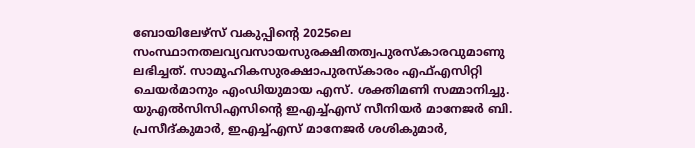ബോയിലേഴ്‌സ്‌ വകുപ്പിന്റെ 2025ലെ സംസ്ഥാനതലവ്യവസായസുരക്ഷിതത്വപുരസ്‌കാരവുമാണു ലഭിച്ചത്‌. സാമൂഹികസുരക്ഷാപുരസ്‌കാരം എഫ്‌എസിറ്റി ചെയര്‍മാനും എംഡിയുമായ എസ്‌. ശക്തിമണി സമ്മാനിച്ചു. യുഎല്‍സിസിഎസിന്റെ ഇഎച്ച്‌എസ്‌ സീനിയര്‍ മാനേജര്‍ ബി. പ്രസീദ്‌കുമാര്‍, ഇഎച്ച്‌എസ്‌ മാനേജര്‍ ശശികുമാര്‍,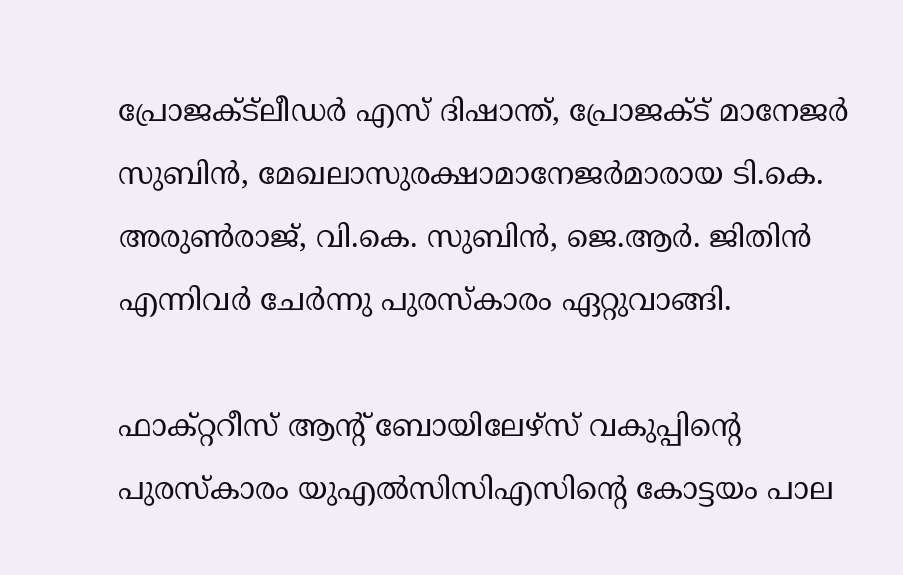പ്രോജക്ട്‌ലീഡര്‍ എസ്‌ ദിഷാന്ത്‌, പ്രോജക്ട്‌ മാനേജര്‍ സുബിന്‍, മേഖലാസുരക്ഷാമാനേജര്‍മാരായ ടി.കെ. അരുണ്‍രാജ്‌, വി.കെ. സുബിന്‍, ജെ.ആര്‍. ജിതിന്‍ എന്നിവര്‍ ചേര്‍ന്നു പുരസ്‌കാരം ഏറ്റുവാങ്ങി.

ഫാക്‌റ്ററീസ്‌ ആന്റ്‌ ബോയിലേഴ്‌സ്‌ വകുപ്പിന്റെ പുരസ്‌കാരം യുഎല്‍സിസിഎസിന്റെ കോട്ടയം പാല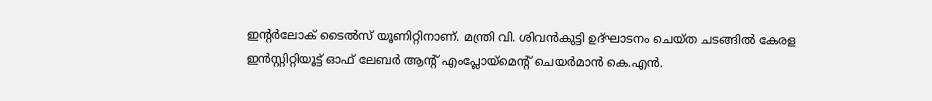ഇന്റര്‍ലോക്‌ ടൈല്‍സ്‌ യൂണിറ്റിനാണ്‌. മന്ത്രി വി. ശിവന്‍കുട്ടി ഉദ്‌ഘാടനം ചെയ്‌ത ചടങ്ങില്‍ കേരള ഇന്‍സ്റ്റിറ്റിയൂട്ട്‌ ഓഫ്‌ ലേബര്‍ ആന്റ്‌ എംപ്ലോയ്‌മെന്റ്‌ ചെയര്‍മാന്‍ കെ.എന്‍.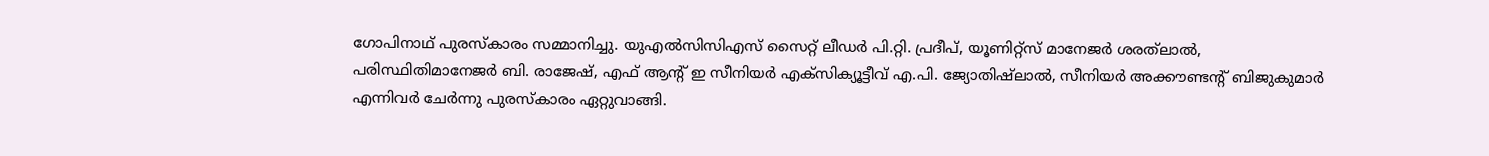ഗോപിനാഥ്‌ പുരസ്‌കാരം സമ്മാനിച്ചു. യുഎല്‍സിസിഎസ്‌ സൈറ്റ്‌ ലീഡര്‍ പി.റ്റി. പ്രദീപ്‌, യൂണിറ്റ്‌സ്‌ മാനേജര്‍ ശരത്‌ലാല്‍, പരിസ്ഥിതിമാനേജര്‍ ബി. രാജേഷ്‌, എഫ്‌ ആന്റ്‌ ഇ സീനിയര്‍ എക്‌സിക്യൂട്ടീവ്‌ എ.പി. ജ്യോതിഷ്‌ലാല്‍, സീനിയര്‍ അക്കൗണ്ടന്റ്‌ ബിജുകുമാര്‍ എന്നിവര്‍ ചേര്‍ന്നു പുരസ്‌കാരം ഏറ്റുവാങ്ങി.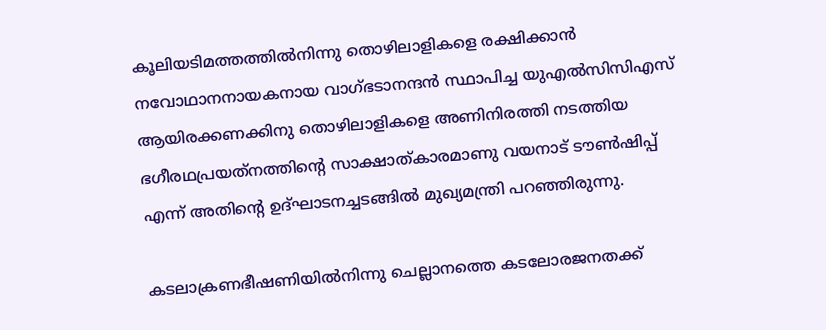കൂലിയടിമത്തത്തില്‍നിന്നു തൊഴിലാളികളെ രക്ഷിക്കാന്‍ നവോഥാനനായകനായ വാഗ്‌ഭടാനന്ദന്‍ സ്ഥാപിച്ച യുഎല്‍സിസിഎസ്‌ ആയിരക്കണക്കിനു തൊഴിലാളികളെ അണിനിരത്തി നടത്തിയ ഭഗീരഥപ്രയത്‌നത്തിന്റെ സാക്ഷാത്‌കാരമാണു വയനാട്‌ ടൗണ്‍ഷിപ്പ്‌ എന്ന്‌ അതിന്റെ ഉദ്‌ഘാടനച്ചടങ്ങില്‍ മുഖ്യമന്ത്രി പറഞ്ഞിരുന്നു.

കടലാക്രണഭീഷണിയില്‍നിന്നു ചെല്ലാനത്തെ കടലോരജനതക്ക്‌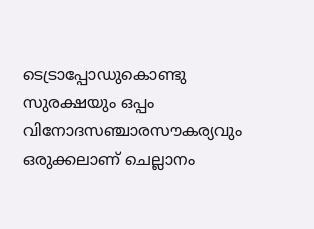ടെട്രാപ്പോഡുകൊണ്ടു സുരക്ഷയും ഒപ്പം വിനോദസഞ്ചാരസൗകര്യവും ഒരുക്കലാണ്‌ ചെല്ലാനം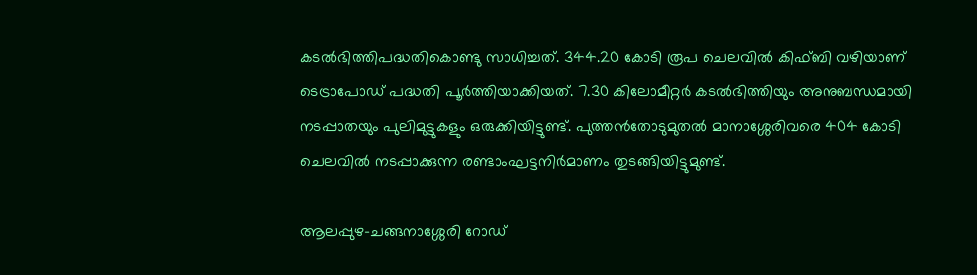കടല്‍ഭിത്തിപദ്ധതികൊണ്ടു സാധിച്ചത്‌. 344.20 കോടി രൂപ ചെലവില്‍ കിഫ്‌ബി വഴിയാണ്‌ ടെട്രാപോഡ്‌ പദ്ധതി പൂര്‍ത്തിയാക്കിയത്‌. 7.30 കിലോമീറ്റര്‍ കടല്‍ഭിത്തിയും അനുബന്ധമായി നടപ്പാതയും പുലിമുട്ടുകളും ഒരുക്കിയിട്ടുണ്ട്‌. പുത്തന്‍തോടുമുതല്‍ മാനാശ്ശേരിവരെ 404 കോടി ചെലവില്‍ നടപ്പാക്കുന്ന രണ്ടാംഘട്ടനിര്‍മാണം തുടങ്ങിയിട്ടുമുണ്ട്‌.

ആലപ്പുഴ-ചങ്ങനാശ്ശേരി റോഡ്‌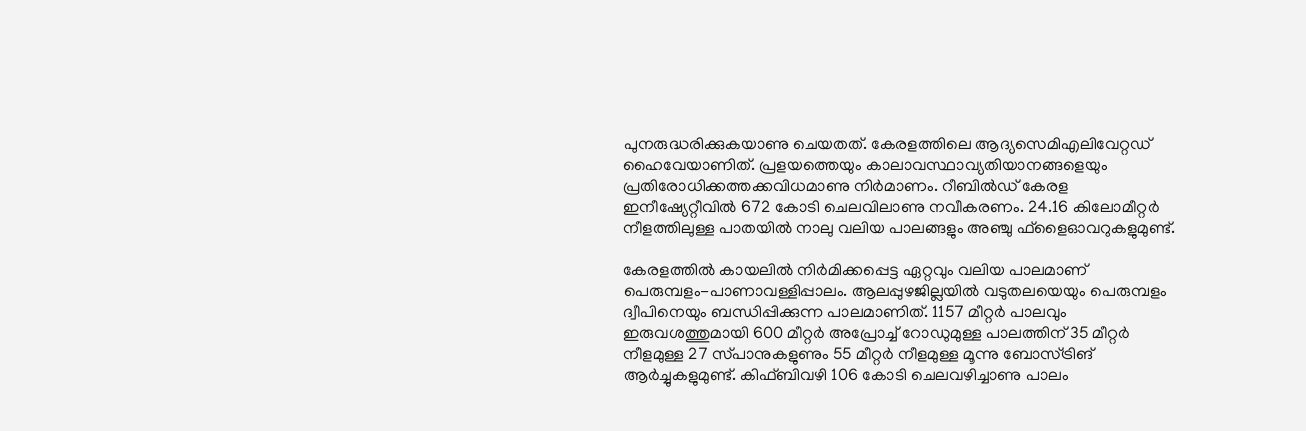പുനരുദ്ധരിക്കുകയാണു ചെയതത്‌. കേരളത്തിലെ ആദ്യസെമിഎലിവേറ്റഡ്‌ ഹൈവേയാണിത്‌. പ്രളയത്തെയും കാലാവസ്ഥാവ്യതിയാനങ്ങളെയും പ്രതിരോധിക്കത്തക്കവിധമാണു നിര്‍മാണം. റീബില്‍ഡ്‌ കേരള ഇനീഷ്യേറ്റീവില്‍ 672 കോടി ചെലവിലാണു നവീകരണം. 24.16 കിലോമീറ്റര്‍ നീളത്തിലുള്ള പാതയില്‍ നാലു വലിയ പാലങ്ങളും അഞ്ചു ഫ്‌ളൈഓവറുകളുമുണ്ട്‌.

കേരളത്തില്‍ കായലില്‍ നിര്‍മിക്കപ്പെട്ട ഏറ്റവും വലിയ പാലമാണ്‌ പെരുമ്പളം-പാണാവള്ളിപ്പാലം. ആലപ്പുഴജില്ലയില്‍ വടുതലയെയും പെരുമ്പളം ദ്വീപിനെയും ബന്ധിപ്പിക്കുന്ന പാലമാണിത്‌. 1157 മീറ്റര്‍ പാലവും ഇരുവശത്തുമായി 600 മീറ്റര്‍ അപ്രോച്ച്‌ റോഡുമുള്ള പാലത്തിന്‌ 35 മീറ്റര്‍ നീളമുള്ള 27 സ്‌പാനുകളുണും 55 മീറ്റര്‍ നീളമുള്ള മൂന്നു ബോസ്‌ട്രിങ്‌ ആര്‍ച്ചുകളുമുണ്ട്‌. കിഫ്‌ബിവഴി 106 കോടി ചെലവഴിച്ചാണു പാലം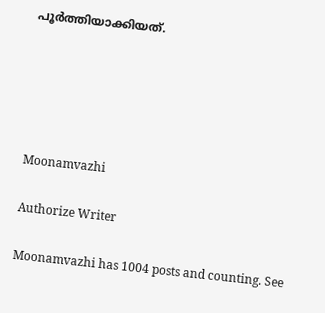പൂര്‍ത്തിയാക്കിയത്‌.





Moonamvazhi

Authorize Writer

Moonamvazhi has 1004 posts and counting. See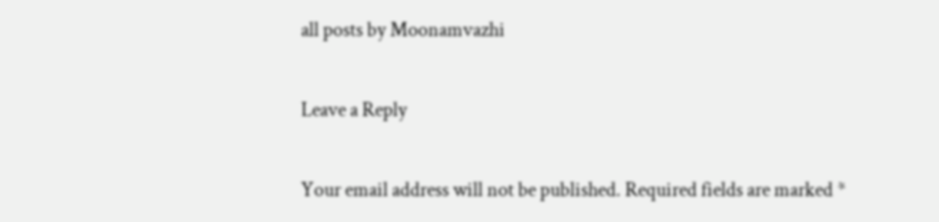all posts by Moonamvazhi

Leave a Reply

Your email address will not be published. Required fields are marked *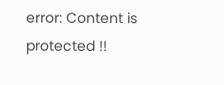error: Content is protected !!